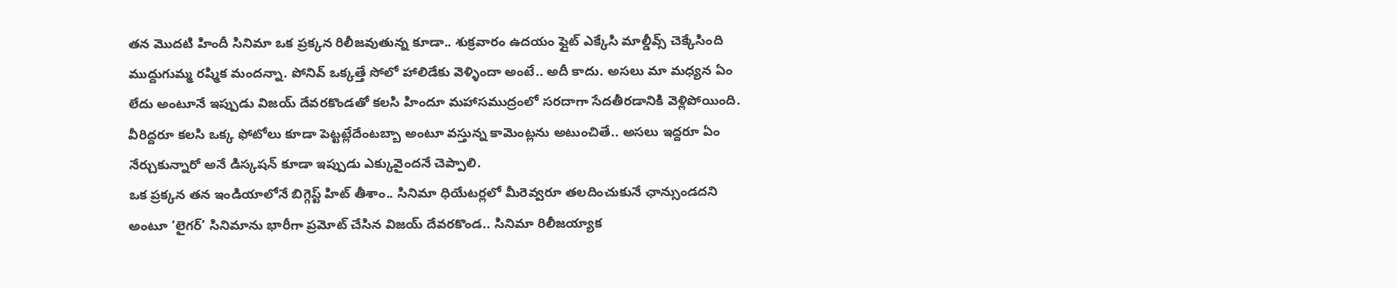తన మొదటి హిందీ సినిమా ఒక ప్రక్కన రిలీజవుతున్న కూడా.. శుక్రవారం ఉదయం ఫ్లైట్ ఎక్కేసి మాల్డీవ్స్ చెక్కేసింది ముద్దుగుమ్మ రష్మిక మందన్నా. పోనివ్ ఒక్కత్తే సోలో హాలిడేకు వెళ్ళిందా అంటే.. అదీ కాదు. అసలు మా మధ్యన ఏం లేదు అంటూనే ఇప్పుడు విజయ్ దేవరకొండతో కలసి హిందూ మహాసముద్రంలో సరదాగా సేదతీరడానికి వెళ్లిపోయింది. వీరిద్దరూ కలసి ఒక్క ఫోటోలు కూడా పెట్టట్లేదేంటబ్బా అంటూ వస్తున్న కామెంట్లను అటుంచితే.. అసలు ఇద్దరూ ఏం నేర్చుకున్నారో అనే డిస్కషన్ కూడా ఇప్పుడు ఎక్కువైందనే చెప్పాలి.
ఒక ప్రక్కన తన ఇండియాలోనే బిగ్గెస్ట్ హిట్ తీశాం.. సినిమా ధియేటర్లలో మీరెవ్వరూ తలదించుకునే ఛాన్సుండదని అంటూ ‘లైగర్’ సినిమాను భారీగా ప్రమోట్ చేసిన విజయ్ దేవరకొండ.. సినిమా రిలీజయ్యాక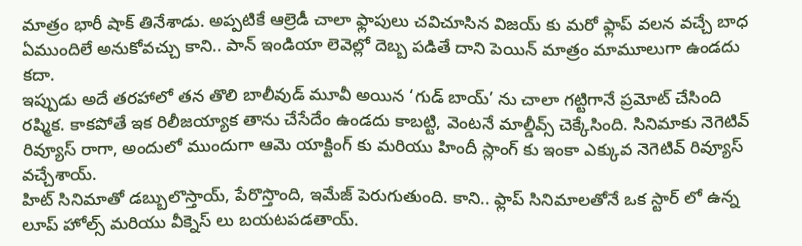మాత్రం భారీ షాక్ తినేశాడు. అప్పటికే ఆల్రెడీ చాలా ఫ్లాపులు చవిచూసిన విజయ్ కు మరో ఫ్లాప్ వలన వచ్చే బాధ ఏముందిలే అనుకోవచ్చు కాని.. పాన్ ఇండియా లెవెల్లో దెబ్బ పడితే దాని పెయిన్ మాత్రం మామూలుగా ఉండదు కదా.
ఇప్పుడు అదే తరహాలో తన తొలి బాలీవుడ్ మూవీ అయిన ‘గుడ్ బాయ్’ ను చాలా గట్టిగానే ప్రమోట్ చేసింది రష్మిక. కాకపోతే ఇక రిలీజయ్యాక తాను చేసేదేం ఉండదు కాబట్టి, వెంటనే మాల్డీవ్స్ చెక్కేసింది. సినిమాకు నెగెటివ్ రివ్యూస్ రాగా, అందులో ముందుగా ఆమె యాక్టింగ్ కు మరియు హిందీ స్లాంగ్ కు ఇంకా ఎక్కువ నెగెటివ్ రివ్యూస్ వచ్చేశాయ్.
హిట్ సినిమాతో డబ్బులొస్తాయ్, పేరొస్తొంది, ఇమేజ్ పెరుగుతుంది. కాని.. ఫ్లాప్ సినిమాలతోనే ఒక స్టార్ లో ఉన్న లూప్ హోల్స్ మరియు వీక్నెస్ లు బయటపడతాయ్.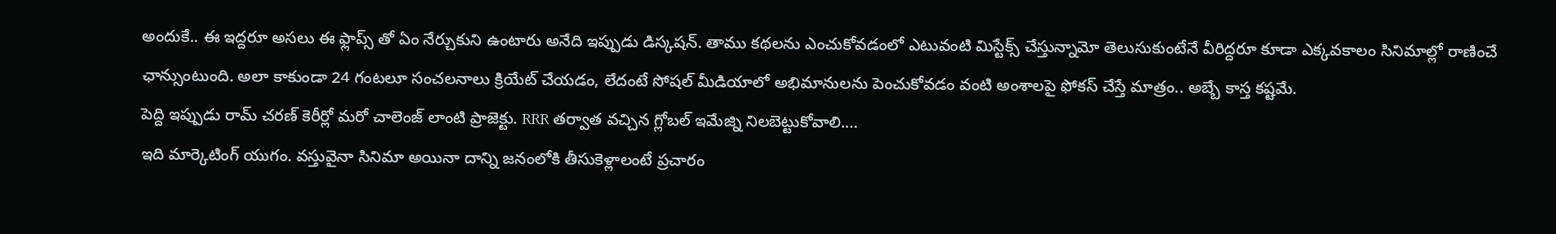అందుకే.. ఈ ఇద్దరూ అసలు ఈ ఫ్లాప్స్ తో ఏం నేర్చుకుని ఉంటారు అనేది ఇప్పుడు డిస్కషన్. తాము కథలను ఎంచుకోవడంలో ఎటువంటి మిస్టేక్స్ చేస్తున్నామో తెలుసుకుంటేనే వీరిద్దరూ కూడా ఎక్కవకాలం సినిమాల్లో రాణించే ఛాన్సుంటుంది. అలా కాకుండా 24 గంటలూ సంచలనాలు క్రియేట్ చేయడం, లేదంటే సోషల్ మీడియాలో అభిమానులను పెంచుకోవడం వంటి అంశాలపై ఫోకస్ చేస్తే మాత్రం.. అబ్బే కాస్త కష్టమే.
పెద్ది ఇప్పుడు రామ్ చరణ్ కెరీర్లో మరో చాలెంజ్ లాంటి ప్రాజెక్టు. RRR తర్వాత వచ్చిన గ్లోబల్ ఇమేజ్ని నిలబెట్టుకోవాలి.…
ఇది మార్కెటింగ్ యుగం. వస్తువైనా సినిమా అయినా దాన్ని జనంలోకి తీసుకెళ్లాలంటే ప్రచారం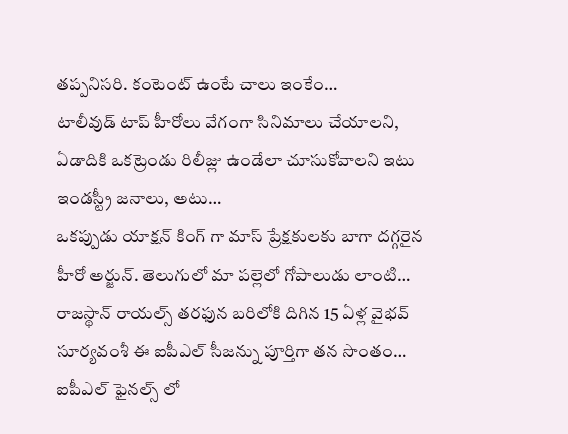తప్పనిసరి. కంటెంట్ ఉంటే చాలు ఇంకేం…
టాలీవుడ్ టాప్ హీరోలు వేగంగా సినిమాలు చేయాలని, ఏడాదికి ఒకట్రెండు రిలీజ్లు ఉండేలా చూసుకోవాలని ఇటు ఇండస్ట్రీ జనాలు, అటు…
ఒకప్పుడు యాక్షన్ కింగ్ గా మాస్ ప్రేక్షకులకు బాగా దగ్గరైన హీరో అర్జున్. తెలుగులో మా పల్లెలో గోపాలుడు లాంటి…
రాజస్థాన్ రాయల్స్ తరఫున బరిలోకి దిగిన 15 ఏళ్ల వైభవ్ సూర్యవంశీ ఈ ఐపీఎల్ సీజన్ను పూర్తిగా తన సొంతం…
ఐపీఎల్ ఫైనల్స్ లో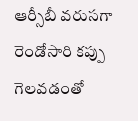ఆర్సీబీ వరుసగా రెండోసారి కప్పు గెలవడంతో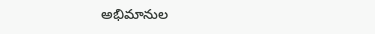అభిమానుల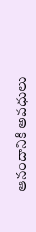ఆనందానికి అవధులు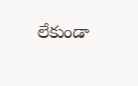లేకుండా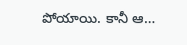పోయాయి. కానీ ఆ…